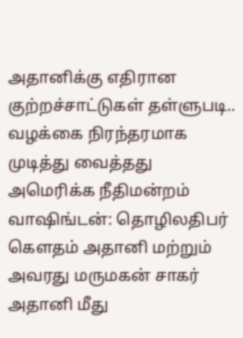அதானிக்கு எதிரான குற்றச்சாட்டுகள் தள்ளுபடி.. வழக்கை நிரந்தரமாக முடித்து வைத்தது அமெரிக்க நீதிமன்றம்
வாஷிங்டன்: தொழிலதிபர் கௌதம் அதானி மற்றும் அவரது மருமகன் சாகர் அதானி மீது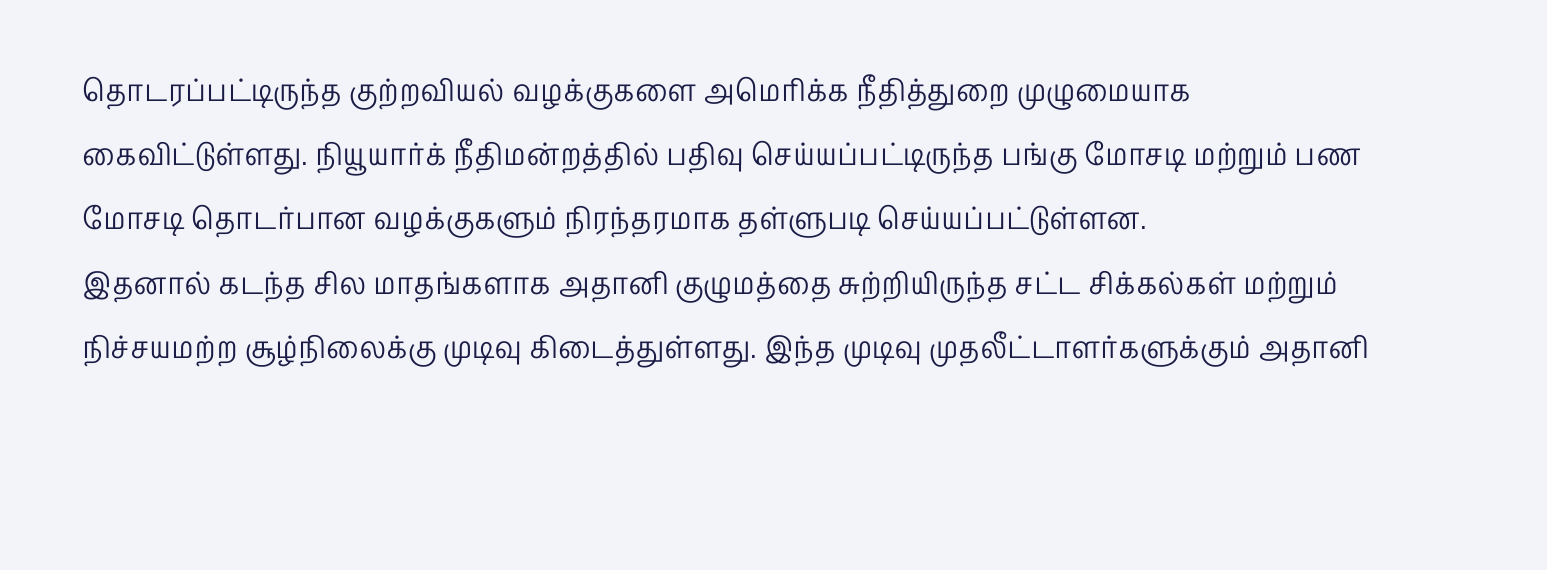தொடரப்பட்டிருந்த குற்றவியல் வழக்குகளை அமெரிக்க நீதித்துறை முழுமையாக கைவிட்டுள்ளது. நியூயார்க் நீதிமன்றத்தில் பதிவு செய்யப்பட்டிருந்த பங்கு மோசடி மற்றும் பண மோசடி தொடர்பான வழக்குகளும் நிரந்தரமாக தள்ளுபடி செய்யப்பட்டுள்ளன.
இதனால் கடந்த சில மாதங்களாக அதானி குழுமத்தை சுற்றியிருந்த சட்ட சிக்கல்கள் மற்றும் நிச்சயமற்ற சூழ்நிலைக்கு முடிவு கிடைத்துள்ளது. இந்த முடிவு முதலீட்டாளர்களுக்கும் அதானி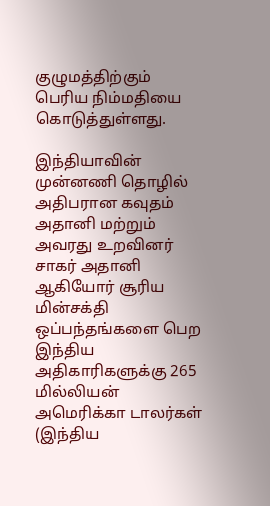குழுமத்திற்கும் பெரிய நிம்மதியை கொடுத்துள்ளது.

இந்தியாவின் முன்னணி தொழில் அதிபரான கவுதம் அதானி மற்றும் அவரது உறவினர் சாகர் அதானி ஆகியோர் சூரிய மின்சக்தி ஒப்பந்தங்களை பெற இந்திய அதிகாரிகளுக்கு 265 மில்லியன் அமெரிக்கா டாலர்கள் (இந்திய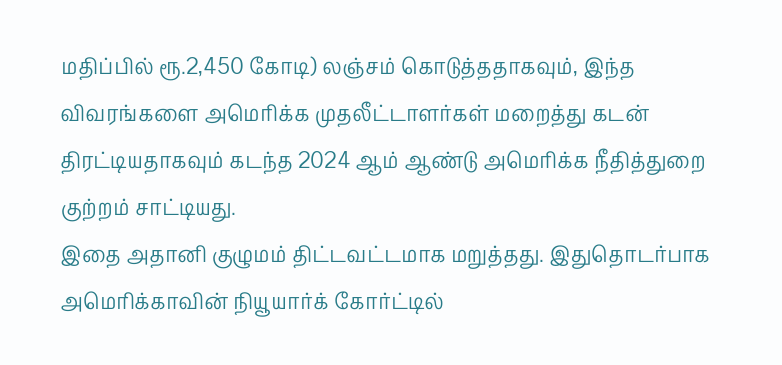மதிப்பில் ரூ.2,450 கோடி) லஞ்சம் கொடுத்ததாகவும், இந்த விவரங்களை அமெரிக்க முதலீட்டாளர்கள் மறைத்து கடன் திரட்டியதாகவும் கடந்த 2024 ஆம் ஆண்டு அமெரிக்க நீதித்துறை குற்றம் சாட்டியது.
இதை அதானி குழுமம் திட்டவட்டமாக மறுத்தது. இதுதொடர்பாக அமெரிக்காவின் நியூயார்க் கோர்ட்டில்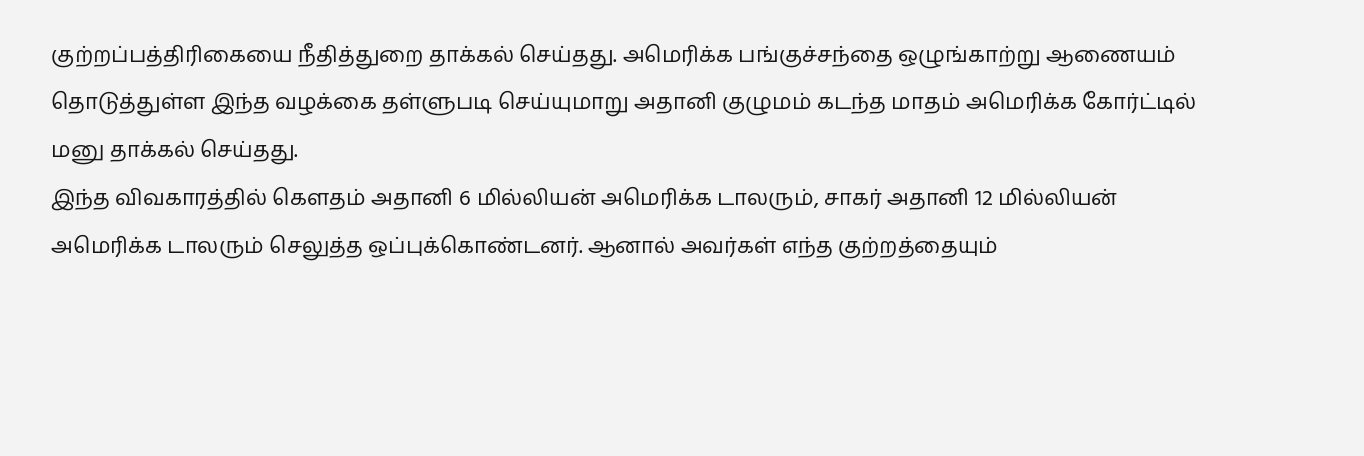குற்றப்பத்திரிகையை நீதித்துறை தாக்கல் செய்தது. அமெரிக்க பங்குச்சந்தை ஒழுங்காற்று ஆணையம் தொடுத்துள்ள இந்த வழக்கை தள்ளுபடி செய்யுமாறு அதானி குழுமம் கடந்த மாதம் அமெரிக்க கோர்ட்டில் மனு தாக்கல் செய்தது.
இந்த விவகாரத்தில் கௌதம் அதானி 6 மில்லியன் அமெரிக்க டாலரும், சாகர் அதானி 12 மில்லியன் அமெரிக்க டாலரும் செலுத்த ஒப்புக்கொண்டனர். ஆனால் அவர்கள் எந்த குற்றத்தையும்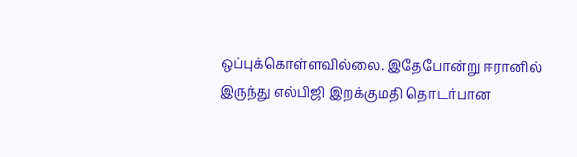ஒப்புக்கொள்ளவில்லை. இதேபோன்று ஈரானில் இருந்து எல்பிஜி இறக்குமதி தொடர்பான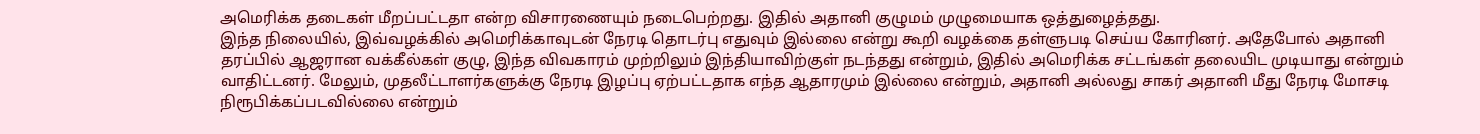அமெரிக்க தடைகள் மீறப்பட்டதா என்ற விசாரணையும் நடைபெற்றது. இதில் அதானி குழுமம் முழுமையாக ஒத்துழைத்தது.
இந்த நிலையில், இவ்வழக்கில் அமெரிக்காவுடன் நேரடி தொடர்பு எதுவும் இல்லை என்று கூறி வழக்கை தள்ளுபடி செய்ய கோரினர். அதேபோல் அதானி தரப்பில் ஆஜரான வக்கீல்கள் குழு, இந்த விவகாரம் முற்றிலும் இந்தியாவிற்குள் நடந்தது என்றும், இதில் அமெரிக்க சட்டங்கள் தலையிட முடியாது என்றும் வாதிட்டனர். மேலும், முதலீட்டாளர்களுக்கு நேரடி இழப்பு ஏற்பட்டதாக எந்த ஆதாரமும் இல்லை என்றும், அதானி அல்லது சாகர் அதானி மீது நேரடி மோசடி நிரூபிக்கப்படவில்லை என்றும்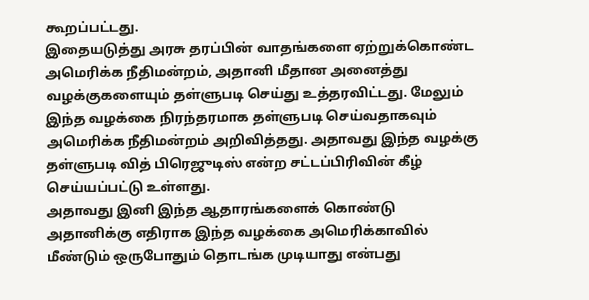கூறப்பட்டது.
இதையடுத்து அரசு தரப்பின் வாதங்களை ஏற்றுக்கொண்ட அமெரிக்க நீதிமன்றம், அதானி மீதான அனைத்து வழக்குகளையும் தள்ளுபடி செய்து உத்தரவிட்டது. மேலும் இந்த வழக்கை நிரந்தரமாக தள்ளுபடி செய்வதாகவும் அமெரிக்க நீதிமன்றம் அறிவித்தது. அதாவது இந்த வழக்கு தள்ளுபடி வித் பிரெஜுடிஸ் என்ற சட்டப்பிரிவின் கீழ் செய்யப்பட்டு உள்ளது.
அதாவது இனி இந்த ஆதாரங்களைக் கொண்டு அதானிக்கு எதிராக இந்த வழக்கை அமெரிக்காவில் மீண்டும் ஒருபோதும் தொடங்க முடியாது என்பது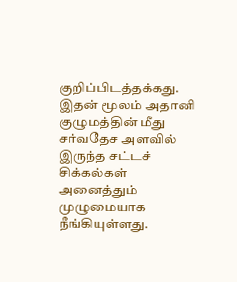குறிப்பிடத்தக்கது. இதன் மூலம் அதானி குழுமத்தின் மீது சர்வதேச அளவில் இருந்த சட்டச் சிக்கல்கள் அனைத்தும் முழுமையாக நீங்கியுள்ளது.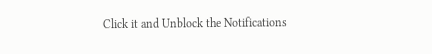Click it and Unblock the Notifications